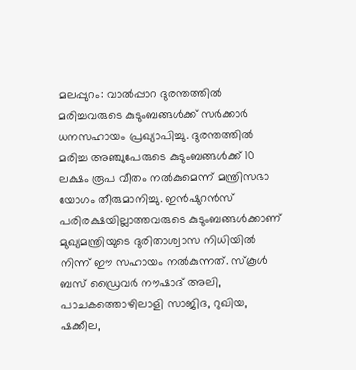മലപ്പുറം: വാൽപ്പാറ ദുരന്തത്തിൽ മരിച്ചവരുടെ കുടുംബങ്ങൾക്ക് സർക്കാർ ധനസഹായം പ്രഖ്യാപിച്ചു. ദുരന്തത്തിൽ മരിച്ച അഞ്ചുപേരുടെ കുടുംബങ്ങൾക്ക് 10 ലക്ഷം രൂപ വീതം നൽകുമെന്ന് മന്ത്രിസഭാ യോഗം തീരുമാനിച്ചു. ഇൻഷുറൻസ് പരിരക്ഷയില്ലാത്തവരുടെ കുടുംബങ്ങൾക്കാണ് മുഖ്യമന്ത്രിയുടെ ദുരിതാശ്വാസ നിധിയിൽ നിന്ന് ഈ സഹായം നൽകുന്നത്. സ്കൂൾ ബസ് ഡ്രൈവർ നൗഷാദ് അലി, പാചകത്തൊഴിലാളി സാജിദ, റുഖിയ, ഷക്കീല,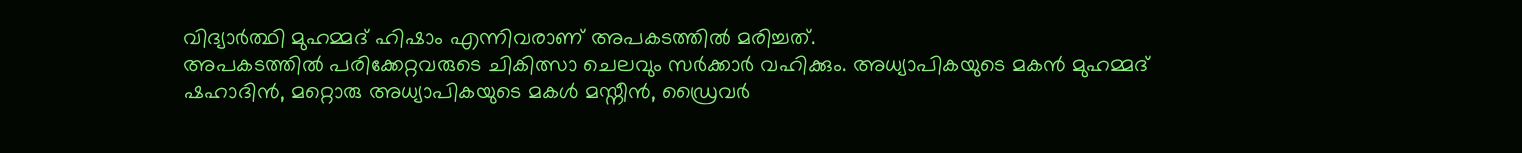വിദ്യാർത്ഥി മുഹമ്മദ് ഹിഷാം എന്നിവരാണ് അപകടത്തിൽ മരിച്ചത്.
അപകടത്തിൽ പരിക്കേറ്റവരുടെ ചികിത്സാ ചെലവും സർക്കാർ വഹിക്കും. അധ്യാപികയുടെ മകൻ മുഹമ്മദ് ഷഹാദിൻ, മറ്റൊരു അധ്യാപികയുടെ മകൾ മസ്നീൻ, ഡ്രൈവർ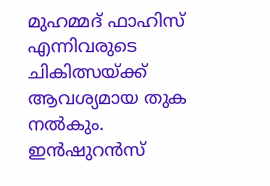മുഹമ്മദ് ഫാഹിസ് എന്നിവരുടെ ചികിത്സയ്ക്ക് ആവശ്യമായ തുക നൽകും. ഇൻഷുറൻസ്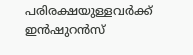പരിരക്ഷയുള്ളവർക്ക് ഇൻഷുറൻസ്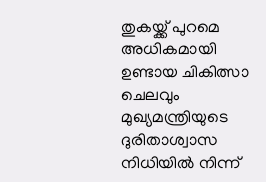തുകയ്ക്ക് പുറമെ അധികമായി ഉണ്ടായ ചികിത്സാ ചെലവും മുഖ്യമന്ത്രിയുടെ ദുരിതാശ്വാസ നിധിയിൽ നിന്ന്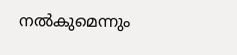നൽകുമെന്നും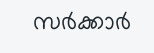സർക്കാർ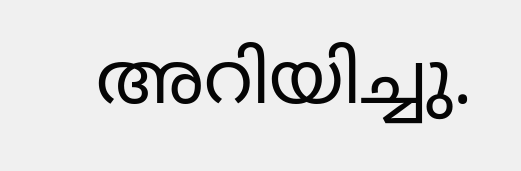അറിയിച്ചു.